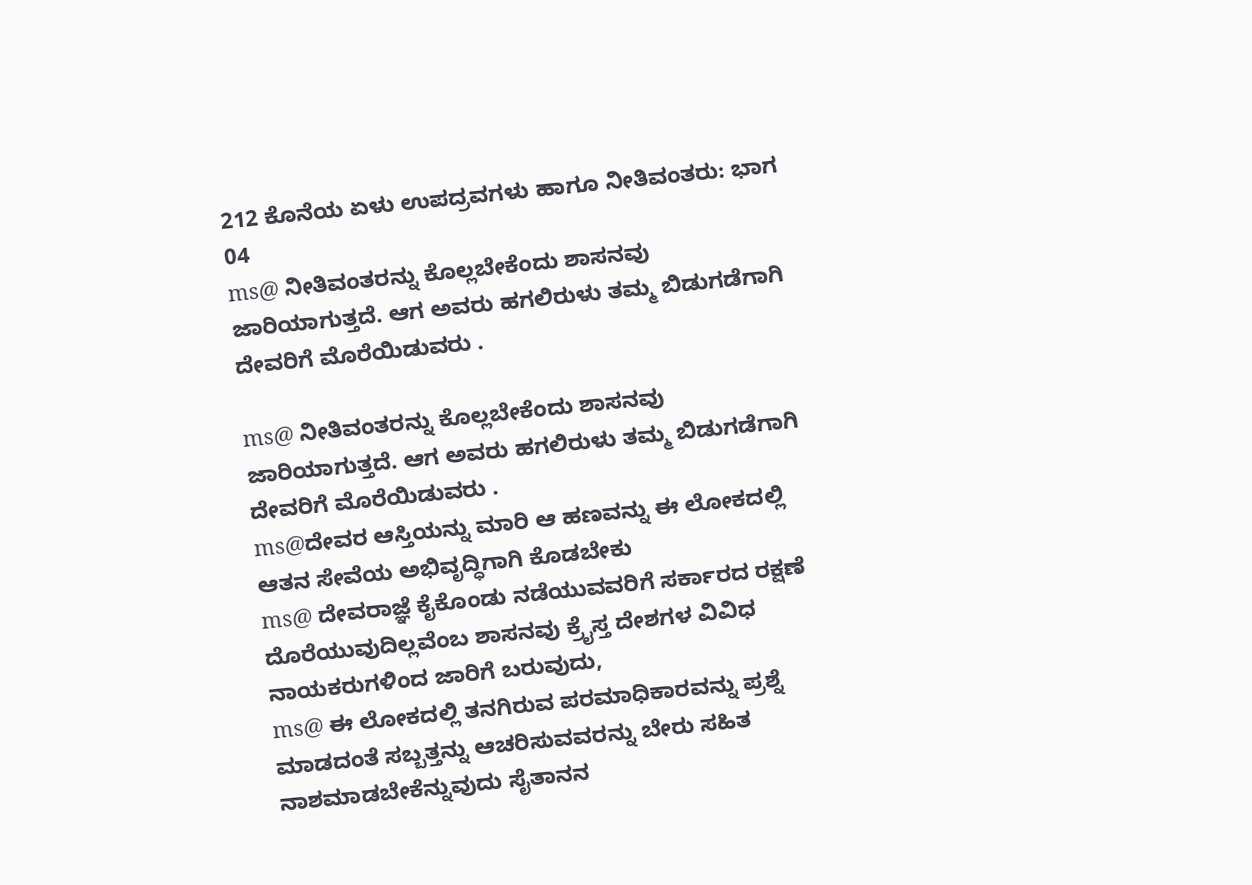212 ಕೊನೆಯ ಏಳು ಉಪದ್ರವಗಳು ಹಾಗೂ ನೀತಿವಂತರು: ಭಾಗ 04
ms@ ನೀತಿವಂತರನ್ನು ಕೊಲ್ಲಬೇಕೆಂದು ಶಾಸನವು ಜಾರಿಯಾಗುತ್ತದೆ. ಆಗ ಅವರು ಹಗಲಿರುಳು ತಮ್ಮ ಬಿಡುಗಡೆಗಾಗಿ ದೇವರಿಗೆ ಮೊರೆಯಿಡುವರು .

ms@ ನೀತಿವಂತರನ್ನು ಕೊಲ್ಲಬೇಕೆಂದು ಶಾಸನವು ಜಾರಿಯಾಗುತ್ತದೆ. ಆಗ ಅವರು ಹಗಲಿರುಳು ತಮ್ಮ ಬಿಡುಗಡೆಗಾಗಿ ದೇವರಿಗೆ ಮೊರೆಯಿಡುವರು .
ms@ದೇವರ ಆಸ್ತಿಯನ್ನು ಮಾರಿ ಆ ಹಣವನ್ನು ಈ ಲೋಕದಲ್ಲಿ ಆತನ ಸೇವೆಯ ಅಭಿವೃದ್ಧಿಗಾಗಿ ಕೊಡಬೇಕು
ms@ ದೇವರಾಜ್ಞೆ ಕೈಕೊಂಡು ನಡೆಯುವವರಿಗೆ ಸರ್ಕಾರದ ರಕ್ಷಣೆ ದೊರೆಯುವುದಿಲ್ಲವೆಂಬ ಶಾಸನವು ಕ್ರೈಸ್ತ ದೇಶಗಳ ವಿವಿಧ ನಾಯಕರುಗಳಿಂದ ಜಾರಿಗೆ ಬರುವುದು,
ms@ ಈ ಲೋಕದಲ್ಲಿ ತನಗಿರುವ ಪರಮಾಧಿಕಾರವನ್ನು ಪ್ರಶ್ನೆ ಮಾಡದಂತೆ ಸಬ್ಬತ್ತನ್ನು ಆಚರಿಸುವವರನ್ನು ಬೇರು ಸಹಿತ ನಾಶಮಾಡಬೇಕೆನ್ನುವುದು ಸೈತಾನನ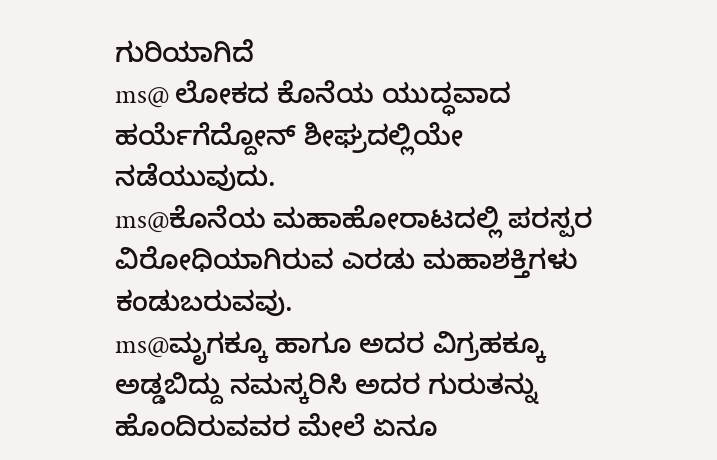ಗುರಿಯಾಗಿದೆ
ms@ ಲೋಕದ ಕೊನೆಯ ಯುದ್ಧವಾದ ಹರ್ಯೆಗೆದ್ದೋನ್ ಶೀಘ್ರದಲ್ಲಿಯೇ ನಡೆಯುವುದು.
ms@ಕೊನೆಯ ಮಹಾಹೋರಾಟದಲ್ಲಿ ಪರಸ್ಪರ ವಿರೋಧಿಯಾಗಿರುವ ಎರಡು ಮಹಾಶಕ್ತಿಗಳು ಕಂಡುಬರುವವು.
ms@ಮೃಗಕ್ಕೂ ಹಾಗೂ ಅದರ ವಿಗ್ರಹಕ್ಕೂ ಅಡ್ಡಬಿದ್ದು ನಮಸ್ಕರಿಸಿ ಅದರ ಗುರುತನ್ನು ಹೊಂದಿರುವವರ ಮೇಲೆ ಏನೂ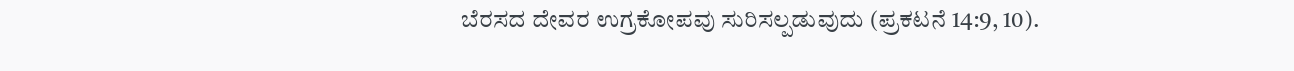ಬೆರಸದ ದೇವರ ಉಗ್ರಕೋಪವು ಸುರಿಸಲ್ಪಡುವುದು (ಪ್ರಕಟನೆ 14:9, 10).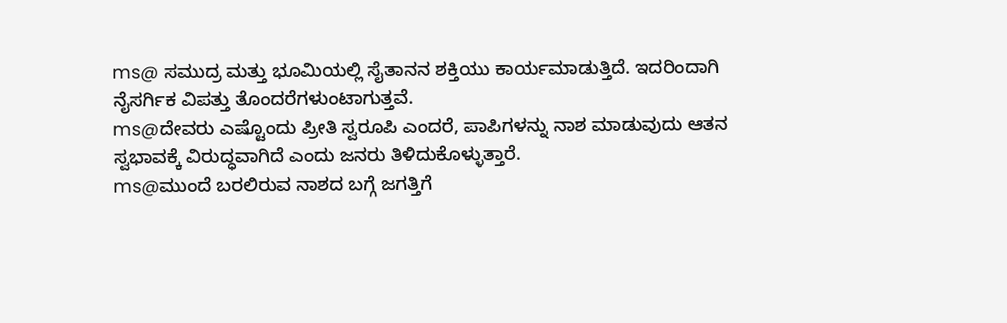ms@ ಸಮುದ್ರ ಮತ್ತು ಭೂಮಿಯಲ್ಲಿ ಸೈತಾನನ ಶಕ್ತಿಯು ಕಾರ್ಯಮಾಡುತ್ತಿದೆ. ಇದರಿಂದಾಗಿ ನೈಸರ್ಗಿಕ ವಿಪತ್ತು ತೊಂದರೆಗಳುಂಟಾಗುತ್ತವೆ.
ms@ದೇವರು ಎಷ್ಟೊಂದು ಪ್ರೀತಿ ಸ್ವರೂಪಿ ಎಂದರೆ, ಪಾಪಿಗಳನ್ನು ನಾಶ ಮಾಡುವುದು ಆತನ ಸ್ವಭಾವಕ್ಕೆ ವಿರುದ್ಧವಾಗಿದೆ ಎಂದು ಜನರು ತಿಳಿದುಕೊಳ್ಳುತ್ತಾರೆ.
ms@ಮುಂದೆ ಬರಲಿರುವ ನಾಶದ ಬಗ್ಗೆ ಜಗತ್ತಿಗೆ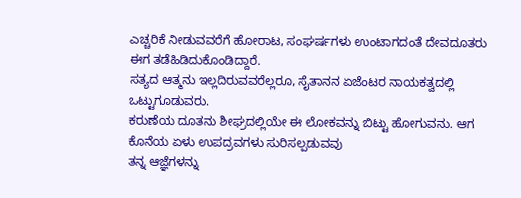ಎಚ್ಚರಿಕೆ ನೀಡುವವರೆಗೆ ಹೋರಾಟ, ಸಂಘರ್ಷಗಳು ಉಂಟಾಗದಂತೆ ದೇವದೂತರು ಈಗ ತಡೆಹಿಡಿದುಕೊಂಡಿದ್ದಾರೆ.
ಸತ್ಯದ ಆತ್ಮನು ಇಲ್ಲದಿರುವವರೆಲ್ಲರೂ, ಸೈತಾನನ ಏಜೆಂಟರ ನಾಯಕತ್ವದಲ್ಲಿ ಒಟ್ಟುಗೂಡುವರು.
ಕರುಣೆಯ ದೂತನು ಶೀಘ್ರದಲ್ಲಿಯೇ ಈ ಲೋಕವನ್ನು ಬಿಟ್ಟು ಹೋಗುವನು. ಆಗ ಕೊನೆಯ ಏಳು ಉಪದ್ರವಗಳು ಸುರಿಸಲ್ಪಡುವವು
ತನ್ನ ಆಜ್ಞೆಗಳನ್ನು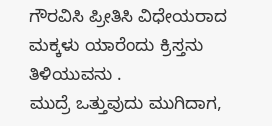ಗೌರವಿಸಿ ಪ್ರೀತಿಸಿ ವಿಧೇಯರಾದ ಮಕ್ಕಳು ಯಾರೆಂದು ಕ್ರಿಸ್ತನು ತಿಳಿಯುವನು .
ಮುದ್ರೆ ಒತ್ತುವುದು ಮುಗಿದಾಗ,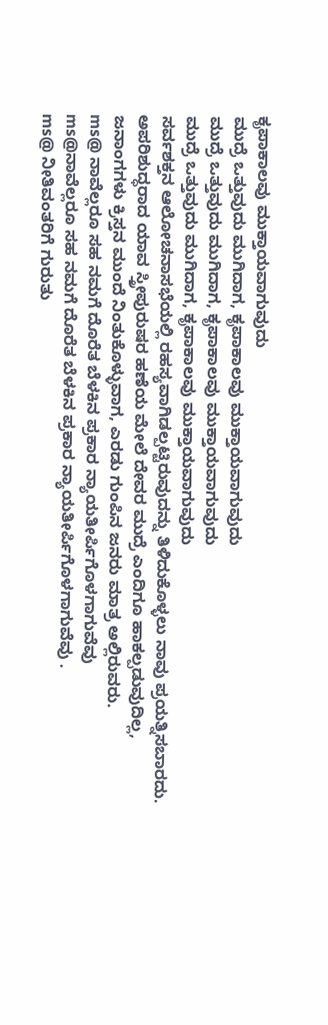ಕೃಪಾಕಾಲವು ಮುಕ್ತಾಯವಾಗುವುದು
ಮುದ್ರೆ ಒತ್ತುವುದು ಮುಗಿದಾಗ, ಕೃಪಾಕಾಲವು ಮುಕ್ತಾಯವಾಗುವುದು
ಮುದ್ರೆ ಒತ್ತುವುದು ಮುಗಿದಾಗ, ಕೃಪಾಕಾಲವು ಮುಕ್ತಾಯವಾಗುವುದು
ಮುದ್ರೆ ಒತ್ತುವುದು ಮುಗಿದಾಗ, ಕೃಪಾಕಾಲವು ಮುಕ್ತಾಯವಾಗುವುದು
ಸರ್ವಶಕ್ತನ ಆಲೋಚನಾಸಭೆಯಲ್ಲಿ ರಹಸ್ಯವಾಗಿಡಲ್ಪಟ್ಟಿರುವುದನ್ನು ತಿಳಿದುಕೊಳ್ಳಲು ನಾವು ಪ್ರಯತ್ನಿಸಬಾರದು.
ಅಪರಿಶುದ್ಧರಾದ ಯಾವ ಸ್ತ್ರೀಪುರುಷರ ಹಣೆಯ ಮೇಲೆ ದೇವರ ಮುದ್ರೆ ಎಂದಿಗೂ ಹಾಕಲ್ಪಡುವುದಿಲ್ಲ,
ಜನಾಂಗಗಳು ಕ್ರಿಸ್ತನ ಮುಂದೆ ನಿಂತುಕೊಳ್ಳುವಾಗ, ಎರಡು ಗುಂಪಿನ ಜನರು ಮಾತ್ರ ಅಲ್ಲಿರುವರು.
ms@ ನಾವೆಲ್ಲರೂ ಸಹ ನಮಗೆ ದೊರೆತ ಬೆಳಕಿನ ಪ್ರಕಾರ ನ್ಯಾಯತೀರ್ಪಿಗೊಳಗಾಗುವೆವು
ms@ನಾವೆಲ್ಲರೂ ಸಹ ನಮಗೆ ದೊರೆತ ಬೆಳಕಿನ ಪ್ರಕಾರ ನ್ಯಾಯತೀರ್ಪಿಗೊಳಗಾಗುವೆವು .
ms@ ನೀತಿವಂತರಿಗೆ ಗುರುತು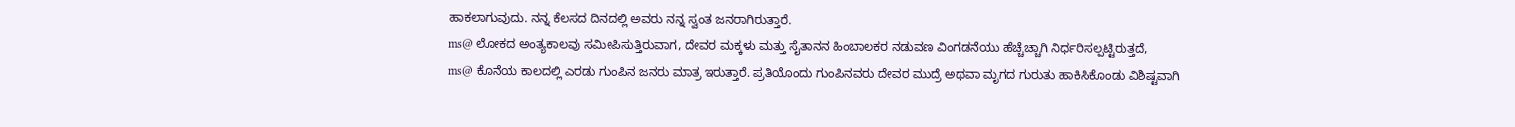ಹಾಕಲಾಗುವುದು. ನನ್ನ ಕೆಲಸದ ದಿನದಲ್ಲಿ ಅವರು ನನ್ನ ಸ್ವಂತ ಜನರಾಗಿರುತ್ತಾರೆ.
ms@ ಲೋಕದ ಅಂತ್ಯಕಾಲವು ಸಮೀಪಿಸುತ್ತಿರುವಾಗ, ದೇವರ ಮಕ್ಕಳು ಮತ್ತು ಸೈತಾನನ ಹಿಂಬಾಲಕರ ನಡುವಣ ವಿಂಗಡನೆಯು ಹೆಚ್ಚೆಚ್ಚಾಗಿ ನಿರ್ಧರಿಸಲ್ಪಟ್ಟಿರುತ್ತದೆ,
ms@ ಕೊನೆಯ ಕಾಲದಲ್ಲಿ ಎರಡು ಗುಂಪಿನ ಜನರು ಮಾತ್ರ ಇರುತ್ತಾರೆ. ಪ್ರತಿಯೊಂದು ಗುಂಪಿನವರು ದೇವರ ಮುದ್ರೆ ಅಥವಾ ಮೃಗದ ಗುರುತು ಹಾಕಿಸಿಕೊಂಡು ವಿಶಿಷ್ಟವಾಗಿ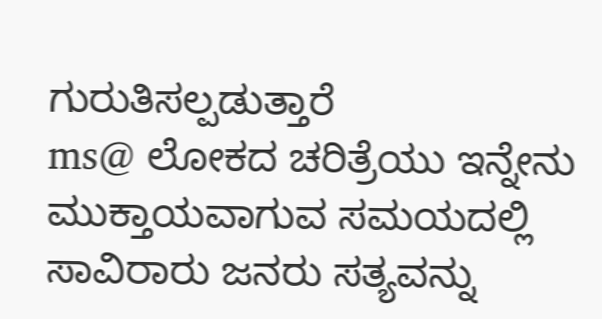ಗುರುತಿಸಲ್ಪಡುತ್ತಾರೆ
ms@ ಲೋಕದ ಚರಿತ್ರೆಯು ಇನ್ನೇನು ಮುಕ್ತಾಯವಾಗುವ ಸಮಯದಲ್ಲಿ ಸಾವಿರಾರು ಜನರು ಸತ್ಯವನ್ನು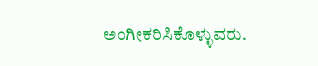ಅಂಗೀಕರಿಸಿಕೊಳ್ಳುವರು.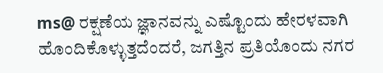ms@ ರಕ್ಷಣೆಯ ಜ್ಞಾನವನ್ನು ಎಷ್ಟೊಂದು ಹೇರಳವಾಗಿ ಹೊಂದಿಕೊಳ್ಳುತ್ತದೆಂದರೆ, ಜಗತ್ತಿನ ಪ್ರತಿಯೊಂದು ನಗರ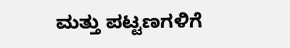ಮತ್ತು ಪಟ್ಟಣಗಳಿಗೆ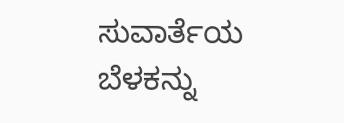ಸುವಾರ್ತೆಯ ಬೆಳಕನ್ನು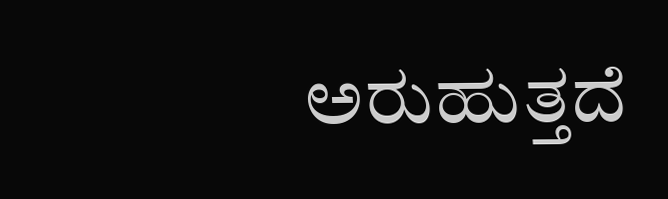ಅರುಹುತ್ತದೆ